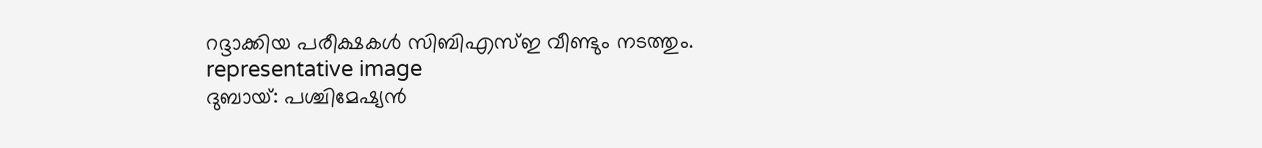റദ്ദാക്കിയ പരീക്ഷകൾ സിബിഎസ്ഇ വീണ്ടും നടത്തും.
representative image
ദുബായ്: പശ്ചിമേഷ്യൻ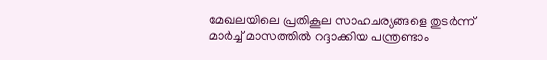മേഖലയിലെ പ്രതികൂല സാഹചര്യങ്ങളെ തുടർന്ന് മാർച്ച് മാസത്തിൽ റദ്ദാക്കിയ പന്ത്രണ്ടാം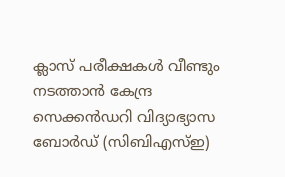ക്ലാസ് പരീക്ഷകൾ വീണ്ടും നടത്താൻ കേന്ദ്ര സെക്കൻഡറി വിദ്യാഭ്യാസ ബോർഡ് (സിബിഎസ്ഇ)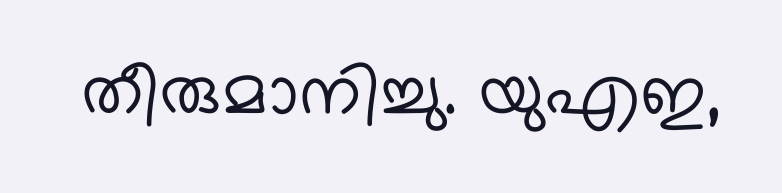തീരുമാനിച്ചു. യുഎഇ,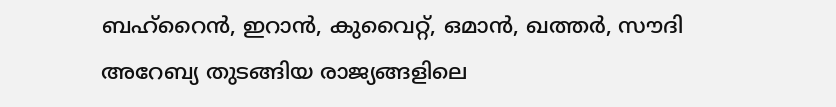ബഹ്റൈൻ, ഇറാൻ, കുവൈറ്റ്, ഒമാൻ, ഖത്തർ, സൗദി അറേബ്യ തുടങ്ങിയ രാജ്യങ്ങളിലെ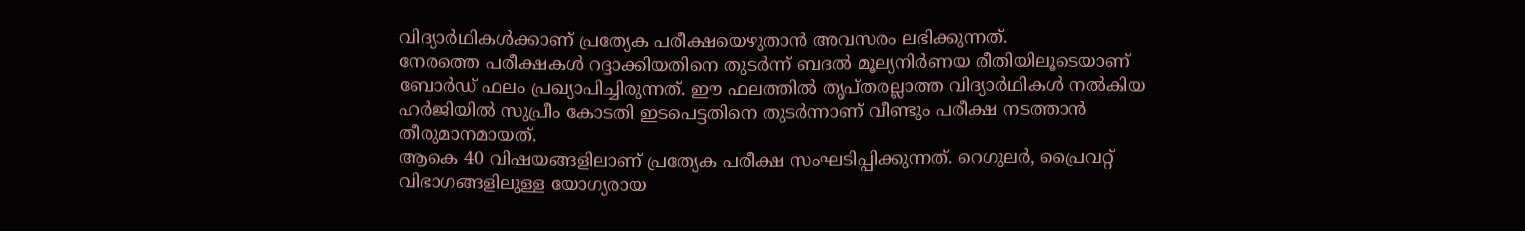വിദ്യാർഥികൾക്കാണ് പ്രത്യേക പരീക്ഷയെഴുതാൻ അവസരം ലഭിക്കുന്നത്.
നേരത്തെ പരീക്ഷകൾ റദ്ദാക്കിയതിനെ തുടർന്ന് ബദൽ മൂല്യനിർണയ രീതിയിലൂടെയാണ് ബോർഡ് ഫലം പ്രഖ്യാപിച്ചിരുന്നത്. ഈ ഫലത്തിൽ തൃപ്തരല്ലാത്ത വിദ്യാർഥികൾ നൽകിയ ഹർജിയിൽ സുപ്രീം കോടതി ഇടപെട്ടതിനെ തുടർന്നാണ് വീണ്ടും പരീക്ഷ നടത്താൻ തീരുമാനമായത്.
ആകെ 40 വിഷയങ്ങളിലാണ് പ്രത്യേക പരീക്ഷ സംഘടിപ്പിക്കുന്നത്. റെഗുലർ, പ്രൈവറ്റ് വിഭാഗങ്ങളിലുള്ള യോഗ്യരായ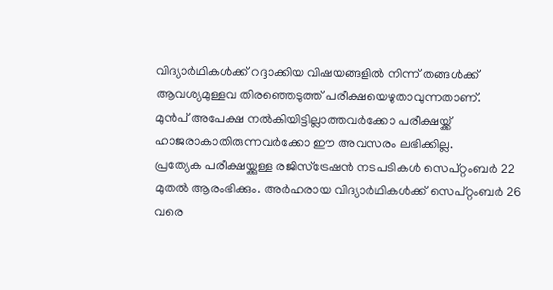വിദ്യാർഥികൾക്ക് റദ്ദാക്കിയ വിഷയങ്ങളിൽ നിന്ന് തങ്ങൾക്ക് ആവശ്യമുള്ളവ തിരഞ്ഞെടുത്ത് പരീക്ഷയെഴുതാവുന്നതാണ്.
മുൻപ് അപേക്ഷ നൽകിയിട്ടില്ലാത്തവർക്കോ പരീക്ഷയ്ക്ക് ഹാജരാകാതിരുന്നവർക്കോ ഈ അവസരം ലഭിക്കില്ല.
പ്രത്യേക പരീക്ഷയ്ക്കുള്ള രജിസ്ട്രേഷൻ നടപടികൾ സെപ്റ്റംബർ 22 മുതൽ ആരംഭിക്കും. അർഹരായ വിദ്യാർഥികൾക്ക് സെപ്റ്റംബർ 26 വരെ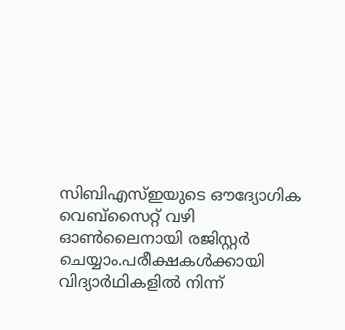സിബിഎസ്ഇയുടെ ഔദ്യോഗിക വെബ്സൈറ്റ് വഴി ഓൺലൈനായി രജിസ്റ്റർ ചെയ്യാം.പരീക്ഷകൾക്കായി വിദ്യാർഥികളിൽ നിന്ന്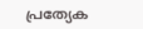പ്രത്യേക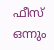ഫീസ് ഒന്നും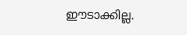ഈടാക്കില്ല.